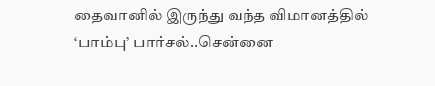தைவானில் இருந்து வந்த விமானத்தில் ‘பாம்பு’ பார்சல்..சென்னை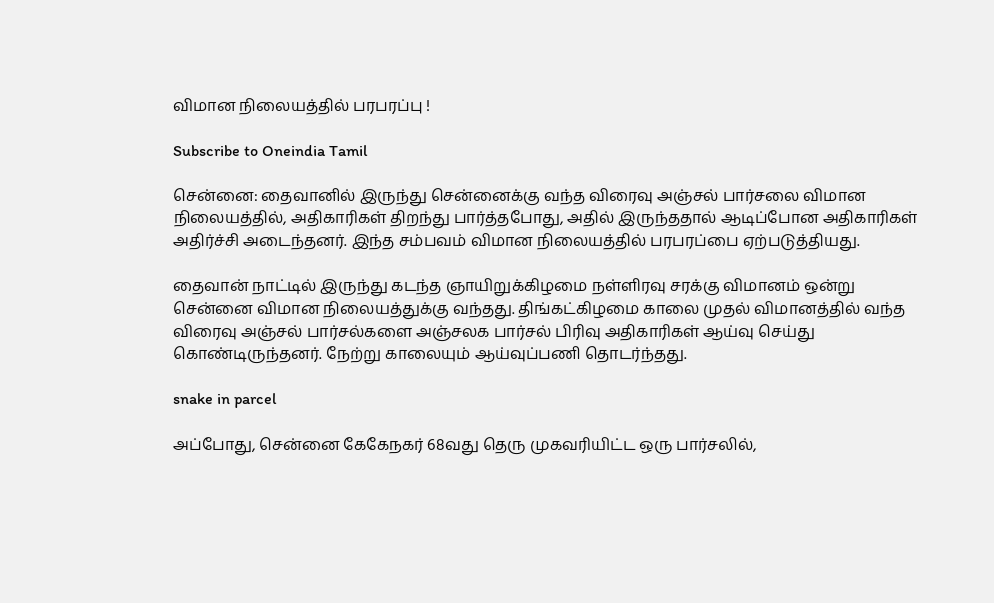விமான நிலையத்தில் பரபரப்பு !

Subscribe to Oneindia Tamil

சென்னை: தைவானில் இருந்து சென்னைக்கு வந்த விரைவு அஞ்சல் பார்சலை விமான நிலையத்தில், அதிகாரிகள் திறந்து பார்த்தபோது, அதில் இருந்ததால் ஆடிப்போன அதிகாரிகள் அதிர்ச்சி அடைந்தனர். இந்த சம்பவம் விமான நிலையத்தில் பரபரப்பை ஏற்படுத்தியது.

தைவான் நாட்டில் இருந்து கடந்த ஞாயிறுக்கிழமை நள்ளிரவு சரக்கு விமானம் ஒன்று சென்னை விமான நிலையத்துக்கு வந்தது. திங்கட்கிழமை காலை முதல் விமானத்தில் வந்த விரைவு அஞ்சல் பார்சல்களை அஞ்சலக பார்சல் பிரிவு அதிகாரிகள் ஆய்வு செய்து கொண்டிருந்தனர். நேற்று காலையும் ஆய்வுப்பணி தொடர்ந்தது.

snake in parcel

அப்போது, சென்னை கேகேநகர் 68வது தெரு முகவரியிட்ட ஒரு பார்சலில்,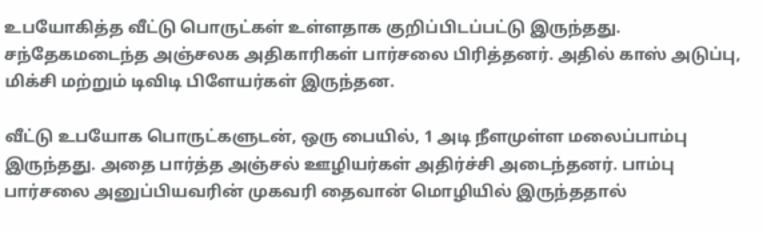உபயோகித்த வீட்டு பொருட்கள் உள்ளதாக குறிப்பிடப்பட்டு இருந்தது. சந்தேகமடைந்த அஞ்சலக அதிகாரிகள் பார்சலை பிரித்தனர். அதில் காஸ் அடுப்பு, மிக்சி மற்றும் டிவிடி பிளேயர்கள் இருந்தன.

வீட்டு உபயோக பொருட்களுடன், ஒரு பையில், 1 அடி நீளமுள்ள மலைப்பாம்பு இருந்தது. அதை பார்த்த அஞ்சல் ஊழியர்கள் அதிர்ச்சி அடைந்தனர். பாம்பு பார்சலை அனுப்பியவரின் முகவரி தைவான் மொழியில் இருந்ததால்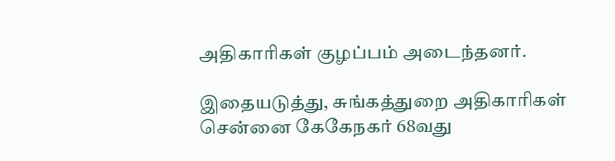அதிகாரிகள் குழப்பம் அடைந்தனர்.

இதையடுத்து, சுங்கத்துறை அதிகாரிகள் சென்னை கேகேநகர் 68வது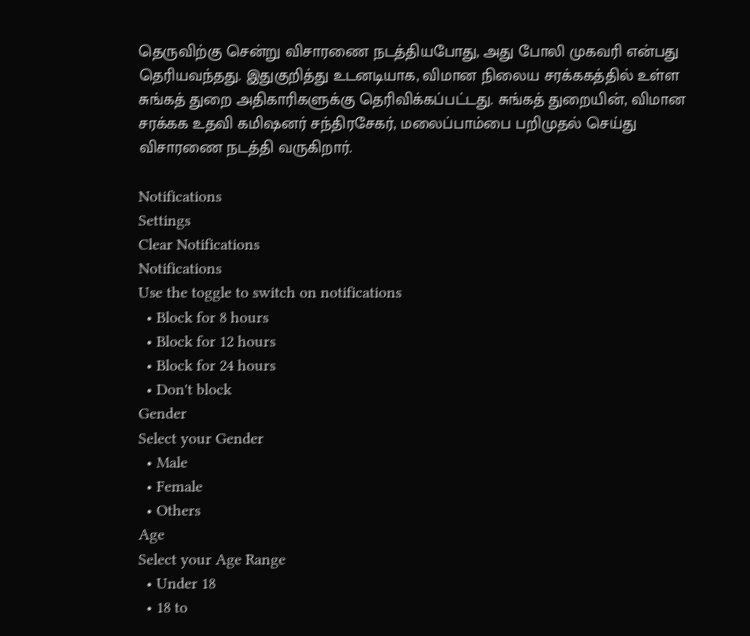தெருவிற்கு சென்று விசாரணை நடத்தியபோது, அது போலி முகவரி என்பது தெரியவந்தது. இதுகுறித்து உடனடியாக, விமான நிலைய சரக்ககத்தில் உள்ள சுங்கத் துறை அதிகாரிகளுக்கு தெரிவிக்கப்பட்டது. சுங்கத் துறையின், விமான சரக்கக உதவி கமிஷனர் சந்திரசேகர், மலைப்பாம்பை பறிமுதல் செய்து விசாரணை நடத்தி வருகிறார்.

Notifications
Settings
Clear Notifications
Notifications
Use the toggle to switch on notifications
  • Block for 8 hours
  • Block for 12 hours
  • Block for 24 hours
  • Don't block
Gender
Select your Gender
  • Male
  • Female
  • Others
Age
Select your Age Range
  • Under 18
  • 18 to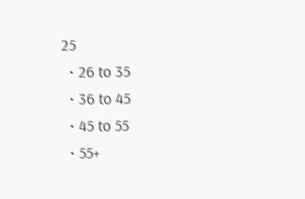25
  • 26 to 35
  • 36 to 45
  • 45 to 55
  • 55+